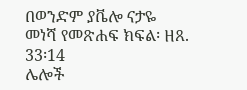በወንድም ያቬሎ ናታዬ
መነሻ የመጽሐፍ ክፍል፡ ዘጸ. 33፡14
ሌሎች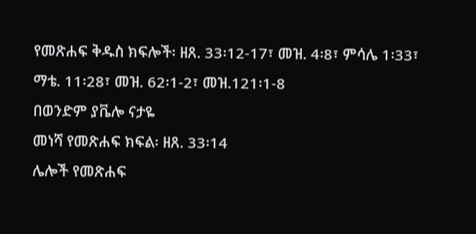የመጽሐፍ ቅዱስ ክፍሎች፡ ዘጸ. 33፡12-17፣ መዝ. 4፡8፣ ምሳሌ 1፡33፣ ማቴ. 11፡28፣ መዝ. 62፡1-2፣ መዝ.121፡1-8
በወንድም ያቬሎ ናታዬ
መነሻ የመጽሐፍ ክፍል፡ ዘጸ. 33፡14
ሌሎች የመጽሐፍ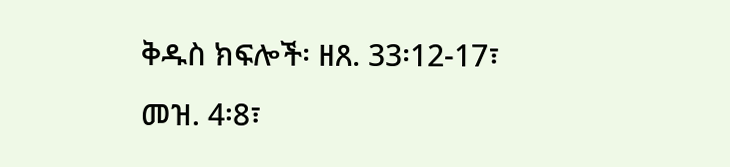ቅዱስ ክፍሎች፡ ዘጸ. 33፡12-17፣ መዝ. 4፡8፣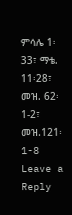ምሳሌ 1፡33፣ ማቴ. 11፡28፣ መዝ. 62፡1-2፣ መዝ.121፡1-8
Leave a Reply